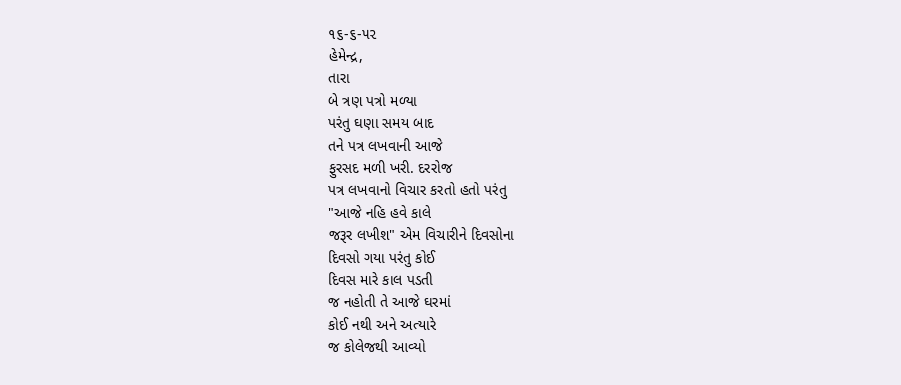૧૬-૬-૫૨
હેમેન્દ્ર,
તારા
બે ત્રણ પત્રો મળ્યા
પરંતુ ઘણા સમય બાદ
તને પત્ર લખવાની આજે
ફુરસદ મળી ખરી. દરરોજ
પત્ર લખવાનો વિચાર કરતો હતો પરંતુ
"આજે નહિ હવે કાલે
જરૂર લખીશ" એમ વિચારીને દિવસોના
દિવસો ગયા પરંતુ કોઈ
દિવસ મારે કાલ પડતી
જ નહોતી તે આજે ઘરમાં
કોઈ નથી અને અત્યારે
જ કોલેજથી આવ્યો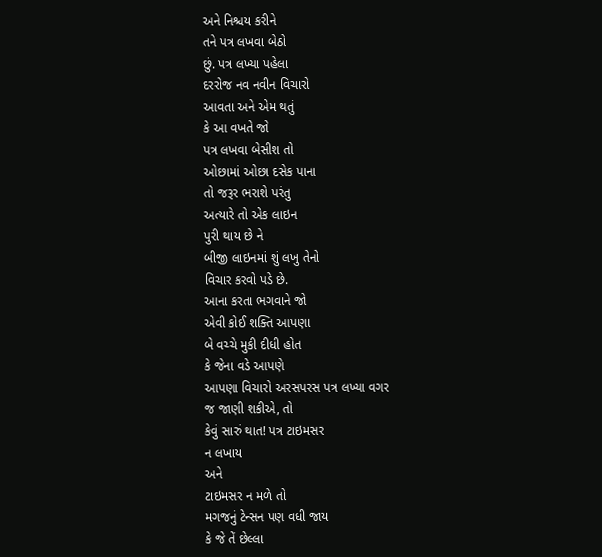અને નિશ્ચય કરીને
તને પત્ર લખવા બેઠો
છું. પત્ર લખ્યા પહેલા
દરરોજ નવ નવીન વિચારો
આવતા અને એમ થતું
કે આ વખતે જો
પત્ર લખવા બેસીશ તો
ઓછામાં ઓછા દસેક પાના
તો જરૂર ભરાશે પરંતુ
અત્યારે તો એક લાઇન
પુરી થાય છે ને
બીજી લાઇનમાં શું લખુ તેનો
વિચાર કરવો પડે છે.
આના કરતા ભગવાને જો
એવી કોઈ શક્તિ આપણા
બે વચ્ચે મુકી દીધી હોત
કે જેના વડે આપણે
આપણા વિચારો અરસપરસ પત્ર લખ્યા વગર
જ જાણી શકીએ, તો
કેવું સારું થાત! પત્ર ટાઇમસર
ન લખાય
અને
ટાઇમસર ન મળે તો
મગજનું ટેન્સન પણ વધી જાય
કે જે તેં છેલ્લા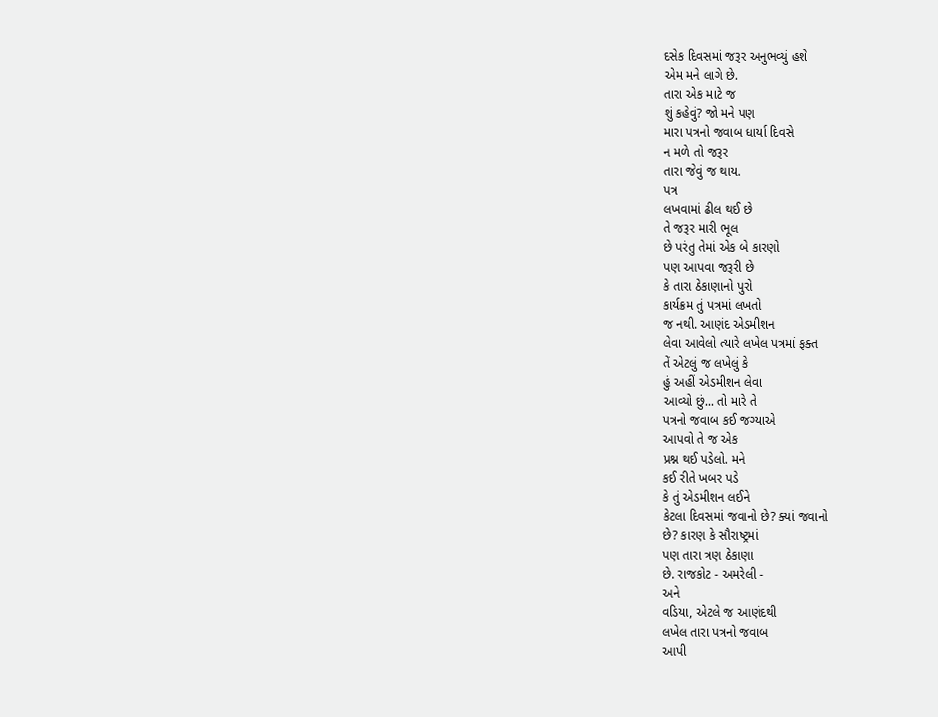દસેક દિવસમાં જરૂર અનુભવ્યું હશે
એમ મને લાગે છે.
તારા એક માટે જ
શું કહેવું? જો મને પણ
મારા પત્રનો જવાબ ધાર્યા દિવસે
ન મળે તો જરૂર
તારા જેવું જ થાય.
પત્ર
લખવામાં ઢીલ થઈ છે
તે જરૂર મારી ભૂલ
છે પરંતુ તેમાં એક બે કારણો
પણ આપવા જરૂરી છે
કે તારા ઠેકાણાનો પુરો
કાર્યક્રમ તું પત્રમાં લખતો
જ નથી. આણંદ એડમીશન
લેવા આવેલો ત્યારે લખેલ પત્રમાં ફક્ત
તેં એટલું જ લખેલું કે
હું અહીં એડમીશન લેવા
આવ્યો છું... તો મારે તે
પત્રનો જવાબ કઈ જગ્યાએ
આપવો તે જ એક
પ્રશ્ન થઈ પડેલો. મને
કઈ રીતે ખબર પડે
કે તું એડમીશન લઈને
કેટલા દિવસમાં જવાનો છે? ક્યાં જવાનો
છે? કારણ કે સૌરાષ્ટ્રમાં
પણ તારા ત્રણ ઠેકાણા
છે. રાજકોટ - અમરેલી -
અને
વડિયા, એટલે જ આણંદથી
લખેલ તારા પત્રનો જવાબ
આપી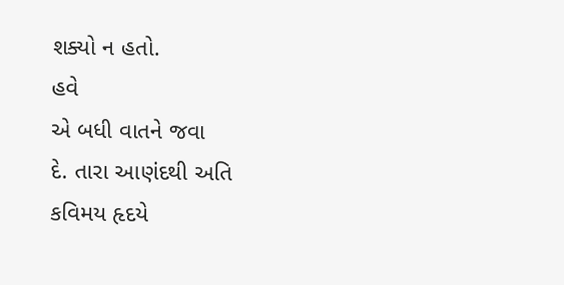શક્યો ન હતો.
હવે
એ બધી વાતને જવા
દે. તારા આણંદથી અતિ
કવિમય હૃદયે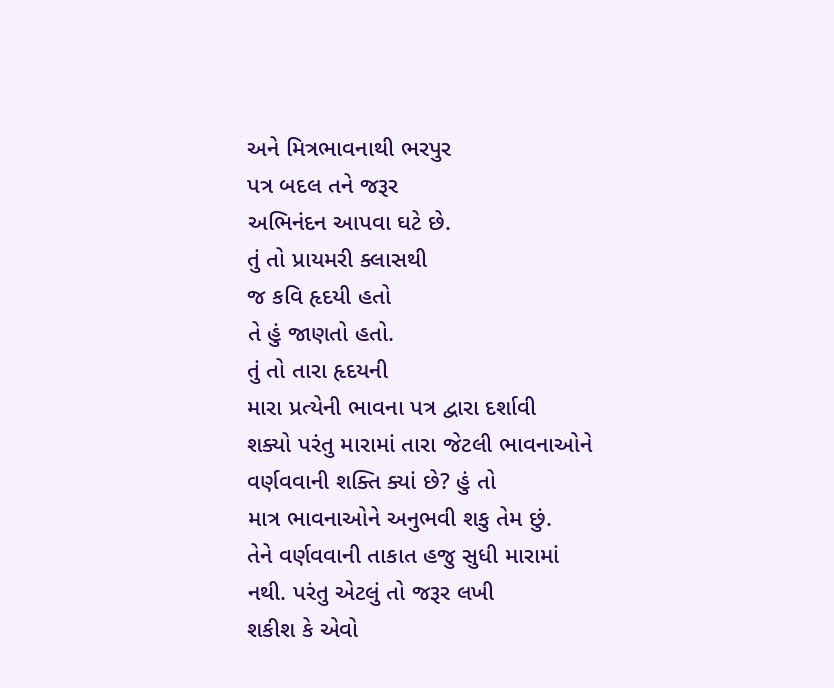અને મિત્રભાવનાથી ભરપુર
પત્ર બદલ તને જરૂર
અભિનંદન આપવા ઘટે છે.
તું તો પ્રાયમરી ક્લાસથી
જ કવિ હૃદયી હતો
તે હું જાણતો હતો.
તું તો તારા હૃદયની
મારા પ્રત્યેની ભાવના પત્ર દ્વારા દર્શાવી
શક્યો પરંતુ મારામાં તારા જેટલી ભાવનાઓને
વર્ણવવાની શક્તિ ક્યાં છે? હું તો
માત્ર ભાવનાઓને અનુભવી શકુ તેમ છું.
તેને વર્ણવવાની તાકાત હજુ સુધી મારામાં
નથી. પરંતુ એટલું તો જરૂર લખી
શકીશ કે એવો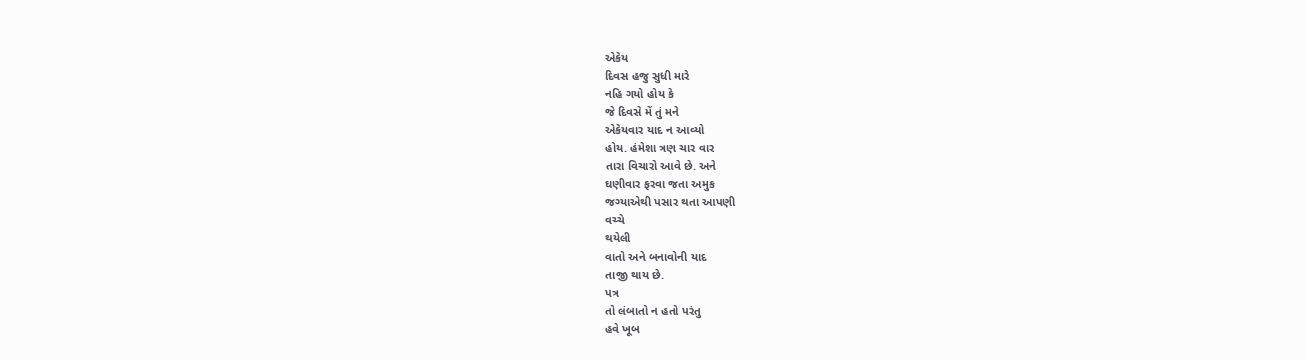એકેય
દિવસ હજુ સુધી મારે
નહિ ગયો હોય કે
જે દિવસે મેં તું મને
એકેયવાર યાદ ન આવ્યો
હોય. હંમેશા ત્રણ ચાર વાર
તારા વિચારો આવે છે. અને
ઘણીવાર ફરવા જતા અમુક
જગ્યાએથી પસાર થતા આપણી
વચ્ચે
થયેલી
વાતો અને બનાવોની યાદ
તાજી થાય છે.
પત્ર
તો લંબાતો ન હતો પરંતુ
હવે ખૂબ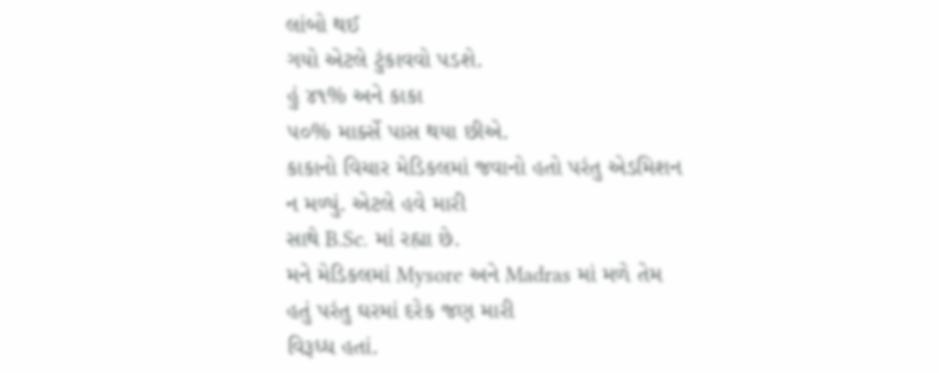લાંબો થઈ
ગયો એટલે ટુંકાવવો પડશે.
હું ૪૧% અને કાકા
૫૦% માર્ક્સે પાસ થયા છીએ.
કાકાનો વિચાર મેડિકલમાં જવાનો હતો પરંતુ એડમિશન
ન મળ્યું. એટલે હવે મારી
સાથે B.Sc. માં રહ્યા છે.
મને મેડિકલમાં Mysore અને Madras માં મળે તેમ
હતું પરંતુ ઘરમાં દરેક જણ મારી
વિરૂધ્ધ હતાં.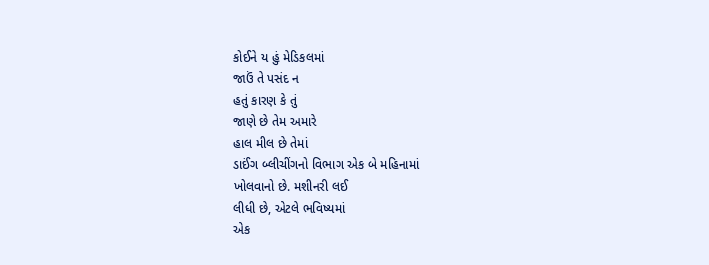કોઈને ય હું મેડિકલમાં
જાઉં તે પસંદ ન
હતું કારણ કે તું
જાણે છે તેમ અમારે
હાલ મીલ છે તેમાં
ડાઈંગ બ્લીચીંગનો વિભાગ એક બે મહિનામાં
ખોલવાનો છે. મશીનરી લઈ
લીધી છે, એટલે ભવિષ્યમાં
એક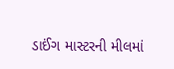ડાઈંગ માસ્ટરની મીલમાં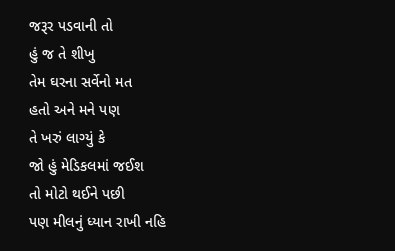જરૂર પડવાની તો
હું જ તે શીખુ
તેમ ઘરના સર્વેનો મત
હતો અને મને પણ
તે ખરું લાગ્યું કે
જો હું મેડિકલમાં જઈશ
તો મોટો થઈને પછી
પણ મીલનું ધ્યાન રાખી નહિ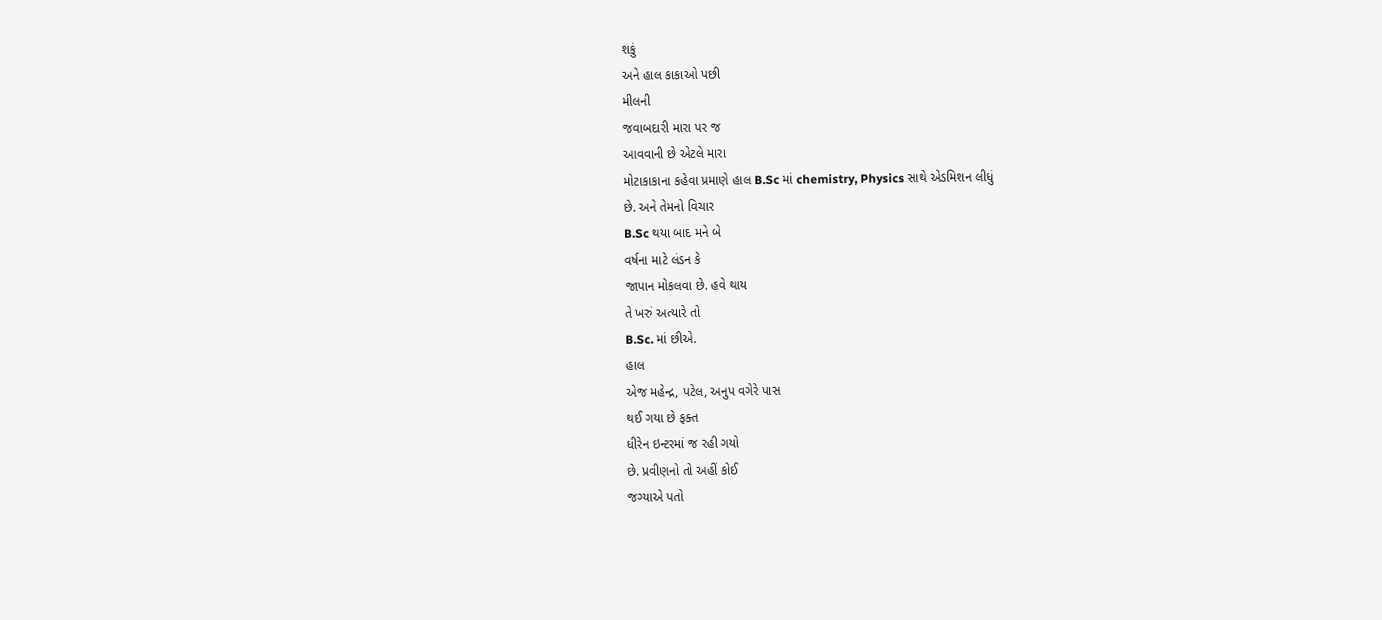શકું
અને હાલ કાકાઓ પછી
મીલની
જવાબદારી મારા પર જ
આવવાની છે એટલે મારા
મોટાકાકાના કહેવા પ્રમાણે હાલ B.Sc માં chemistry, Physics સાથે એડમિશન લીધું
છે. અને તેમનો વિચાર
B.Sc થયા બાદ મને બે
વર્ષના માટે લંડન કે
જાપાન મોકલવા છે. હવે થાય
તે ખરું અત્યારે તો
B.Sc. માં છીએ.
હાલ
એજ મહેન્દ્ર, પટેલ, અનુપ વગેરે પાસ
થઈ ગયા છે ફક્ત
ધીરેન ઇન્ટરમાં જ રહી ગયો
છે. પ્રવીણનો તો અહીં કોઈ
જગ્યાએ પતો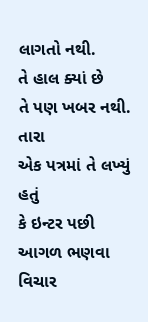લાગતો નથી.
તે હાલ ક્યાં છે
તે પણ ખબર નથી.
તારા
એક પત્રમાં તે લખ્યું હતું
કે ઇન્ટર પછી આગળ ભણવા
વિચાર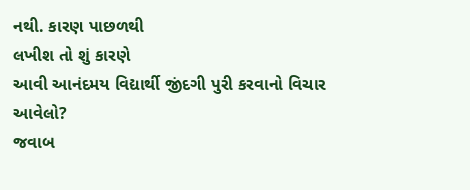નથી. કારણ પાછળથી
લખીશ તો શું કારણે
આવી આનંદમય વિદ્યાર્થી જીંદગી પુરી કરવાનો વિચાર
આવેલો?
જવાબ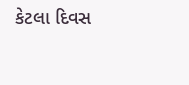કેટલા દિવસ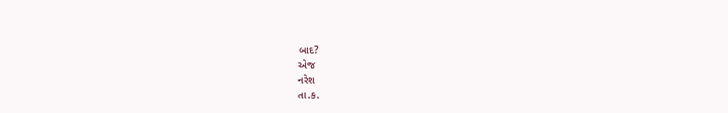બાદ?
એજ
નરેશ
તા.ક.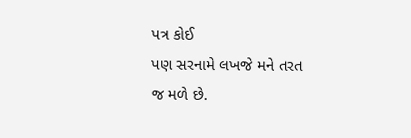પત્ર કોઈ
પણ સરનામે લખજે મને તરત
જ મળે છે.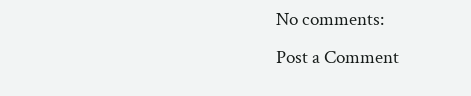No comments:
Post a Comment